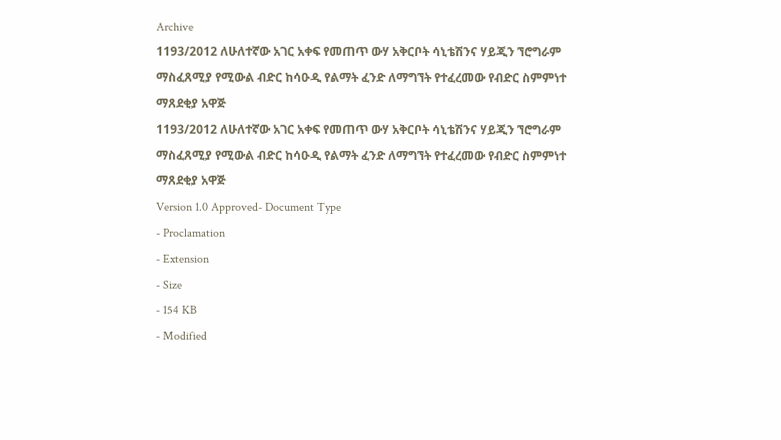Archive
1193/2012 ለሁለተኛው አገር አቀፍ የመጠጥ ውሃ አቅርቦት ሳኒቴሽንና ሃይጂን ኘሮግራም ማስፈጸሚያ የሚውል ብድር ከሳዑዲ የልማት ፈንድ ለማግኘት የተፈረመው የብድር ስምምነተ ማጸደቂያ አዋጅ
1193/2012 ለሁለተኛው አገር አቀፍ የመጠጥ ውሃ አቅርቦት ሳኒቴሽንና ሃይጂን ኘሮግራም ማስፈጸሚያ የሚውል ብድር ከሳዑዲ የልማት ፈንድ ለማግኘት የተፈረመው የብድር ስምምነተ ማጸደቂያ አዋጅ
Version 1.0 Approved- Document Type
- Proclamation
- Extension
- Size
- 154 KB
- Modified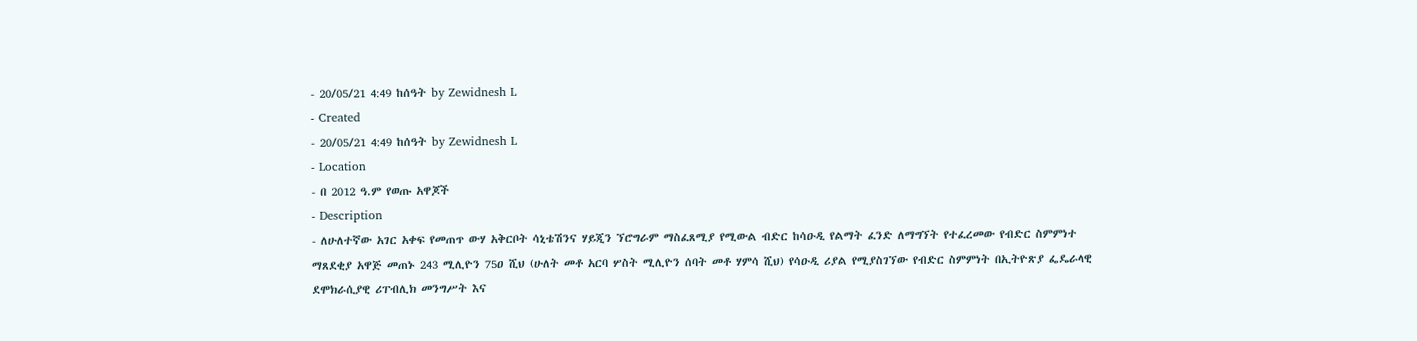- 20/05/21 4:49 ከሰዓት by Zewidnesh L
- Created
- 20/05/21 4:49 ከሰዓት by Zewidnesh L
- Location
- በ 2012 ዓ.ም የወጡ አዋጆች
- Description
- ለሁለተኛው አገር አቀፍ የመጠጥ ውሃ አቅርቦት ሳኒቴሽንና ሃይጂን ኘሮግራም ማስፈጸሚያ የሚውል ብድር ከሳዑዲ የልማት ፈንድ ለማግኘት የተፈረመው የብድር ስምምነተ ማጸደቂያ አዋጅ መጠኑ 243 ሚሊዮን 75ዐ ሺህ (ሁለት መቶ አርባ ሦስት ሚሊዮን ሰባት መቶ ሃምሳ ሺህ) የሳዑዲ ሪያል የሚያስገኘው የብድር ስምምነት በኢትዮጽያ ፌዴራላዊ ደሞክራሲያዊ ሪፐብሊክ መንግሥት እና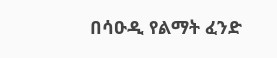በሳዑዲ የልማት ፈንድ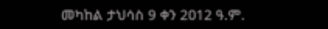መካከል ታህሳስ 9 ቀን 2ዐ12 ዓ.ም.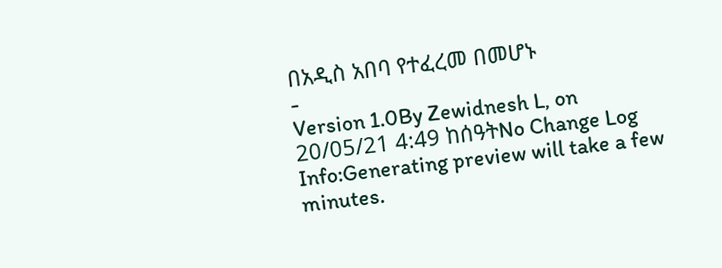በአዲስ አበባ የተፈረመ በመሆኑ
-
Version 1.0By Zewidnesh L, on 20/05/21 4:49 ከሰዓትNo Change Log
Info:Generating preview will take a few minutes.